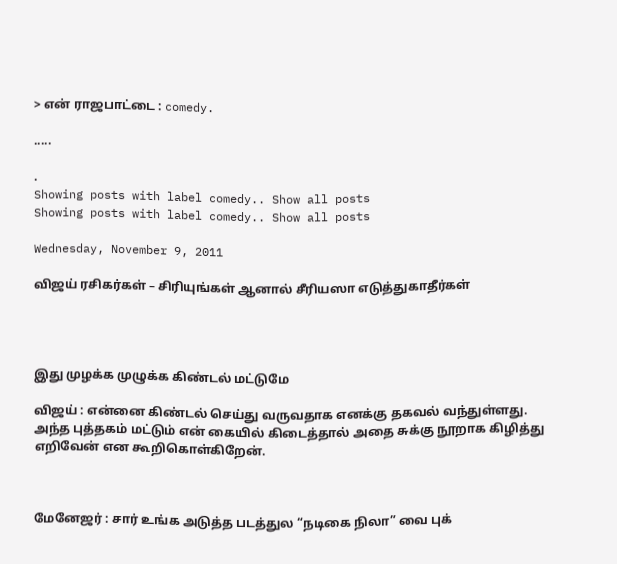> என் ராஜபாட்டை : comedy.

.....

.
Showing posts with label comedy.. Show all posts
Showing posts with label comedy.. Show all posts

Wednesday, November 9, 2011

விஜய் ரசிகர்கள் – சிரியுங்கள் ஆனால் சீரியஸா எடுத்துகாதீர்கள்




இது முழக்க முழுக்க கிண்டல் மட்டுமே

விஜய் : என்னை கிண்டல் செய்து வருவதாக எனக்கு தகவல் வந்துள்ளது. அந்த புத்தகம் மட்டும் என் கையில் கிடைத்தால் அதை சுக்கு நூறாக கிழித்து எறிவேன் என கூறிகொள்கிறேன்.



மேனேஜர் : சார் உங்க அடுத்த படத்துல “நடிகை நிலா” வை புக்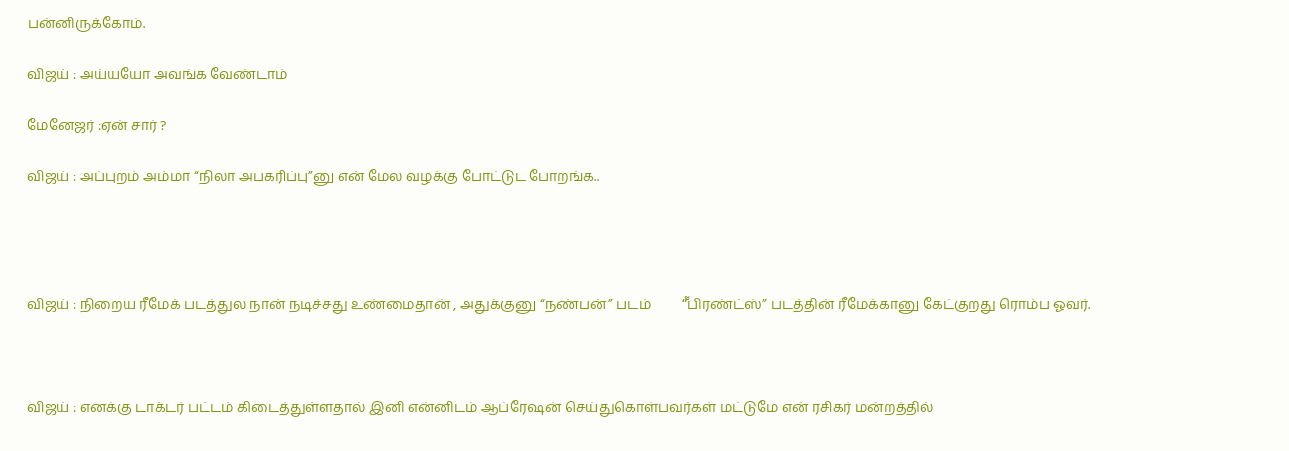பன்னிருக்கோம்.

விஜய் : அய்யயோ அவங்க வேண்டாம்

மேனேஜர் :ஏன் சார் ?

விஜய் : அப்புறம் அம்மா “நிலா அபகரிப்பு”னு என் மேல வழக்கு போட்டுட போறங்க..




விஜய் : நிறைய ரீமேக் படத்துல நான் நடிச்சது உண்மைதான் , அதுக்குனு “நண்பன்” படம்         “͌பிரண்ட்ஸ்” படத்தின் ரீமேக்கானு கேட்குறது ரொம்ப ஓவர்.



விஜய் : எனக்கு டாக்டர் பட்டம் கிடைத்துள்ளதால் இனி என்னிடம் ஆப்ரேஷன் செய்துகொள்பவர்கள் மட்டுமே என் ரசிகர் மன்றத்தில்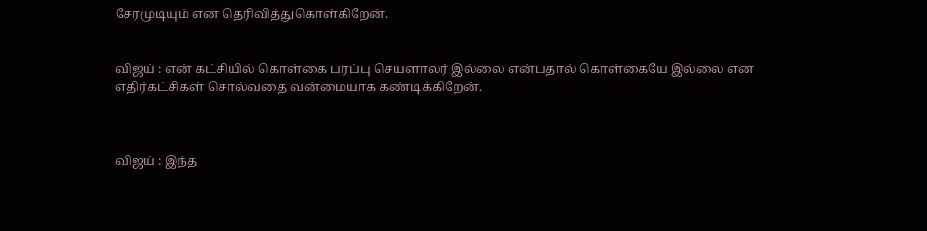சேரமுடியும் என தெரிவித்துகொள்கிறேன்.


விஜய் : என் கட்சியில் கொள்கை பரப்பு செயளாலர் இல்லை என்பதால் கொள்கையே இல்லை என எதிர்கட்சிகள் சொல்வதை வன்மையாக கண்டிக்கிறேன்.



விஜய் : இந்த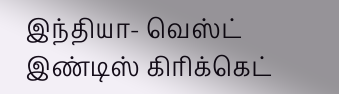இந்தியா- வெஸ்ட் இண்டிஸ் கிரிக்கெட்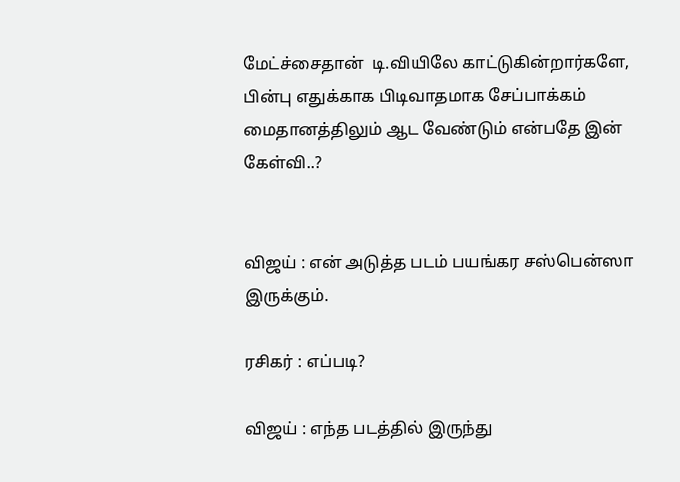மேட்ச்சைதான்  டி.வியிலே காட்டுகின்றார்களே, பின்பு எதுக்காக பிடிவாதமாக சேப்பாக்கம் மைதானத்திலும் ஆட வேண்டும் என்பதே இன் கேள்வி..?


விஜய் : என் அடுத்த படம் பயங்கர சஸ்பென்ஸா இருக்கும்.

ரசிகர் : எப்படி?

விஜய் : எந்த படத்தில் இருந்து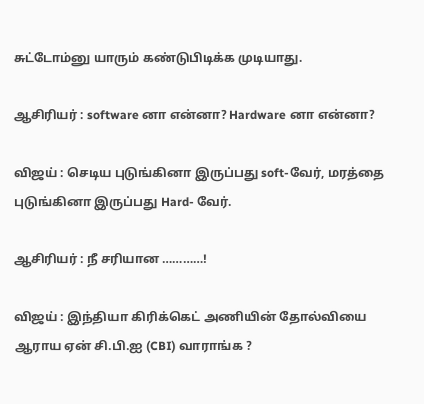சுட்டோம்னு யாரும் கண்டுபிடிக்க முடியாது.

ஆசிரியர் : software னா என்னா? Hardware னா என்னா?

விஜய் : செடிய புடுங்கினா இருப்பது soft-வேர், மரத்தை புடுங்கினா இருப்பது Hard- வேர்.

ஆசிரியர் : நீ சரியான …………!

விஜய் : இந்தியா கிரிக்கெட் அணியின் தோல்வியை ஆராய ஏன் சி.பி.ஐ (CBI) வாராங்க ?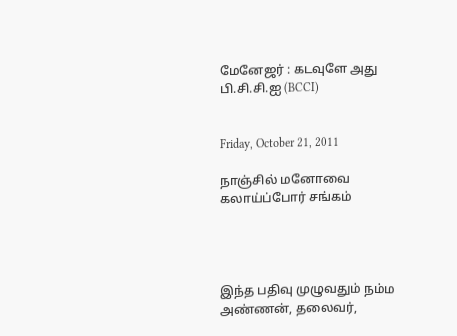மேனேஜர் : கடவுளே அது பி.சி.சி.ஐ (BCCI)


Friday, October 21, 2011

நாஞ்சில் மனோவை கலாய்ப்போர் சங்கம்




இந்த பதிவு முழுவதும் நம்ம அண்ணன், தலைவர்,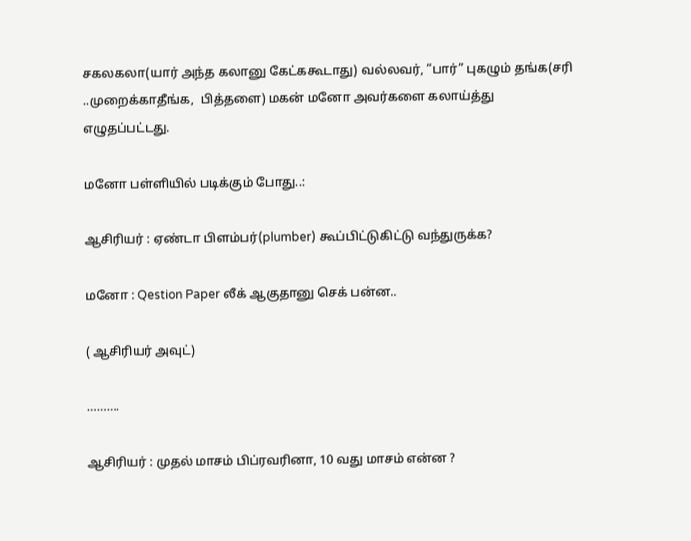சகலகலா(யார் அந்த கலானு கேட்ககூடாது) வல்லவர், “பார்” புகழும் தங்க(சரி ..முறைக்காதீங்க,  பித்தளை) மகன் மனோ அவர்களை கலாய்த்து எழுதப்பட்டது.

மனோ பள்ளியில் படிக்கும் போது..:

ஆசிரியர் : ஏண்டா பிளம்பர்(plumber) கூப்பிட்டுகிட்டு வந்துருக்க?

மனோ : Qestion Paper லீக் ஆகுதானு செக் பன்ன..

( ஆசிரியர் அவுட்)

……….

ஆசிரியர் : முதல் மாசம் பிப்ரவரினா, 10 வது மாசம் என்ன ?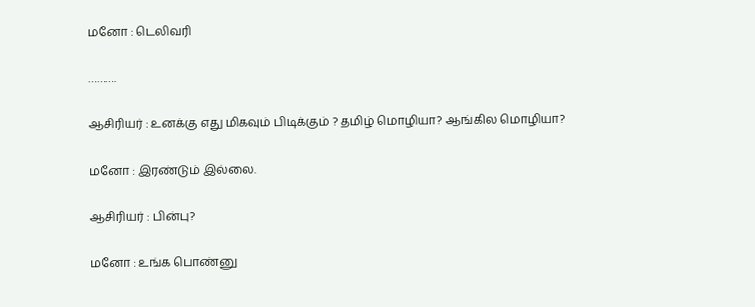மனோ : டெலிவரி

……….

ஆசிரியர் : உனக்கு எது மிகவும் பிடிக்கும் ? தமிழ் மொழியா? ஆங்கில மொழியா?

மனோ : இரண்டும் இல்லை.

ஆசிரியர் : பின்பு?

மனோ : உங்க பொண்னு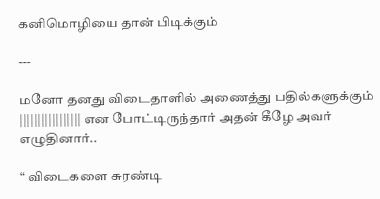கனிமொழியை தான் பிடிக்கும்

---

மனோ தனது விடைதாளில் அணைத்து பதில்களுக்கும் ||||||||||||||||| என போட்டிருந்தார் அதன் கீழே அவர் எழுதினார்..

“ விடைகளை சுரண்டி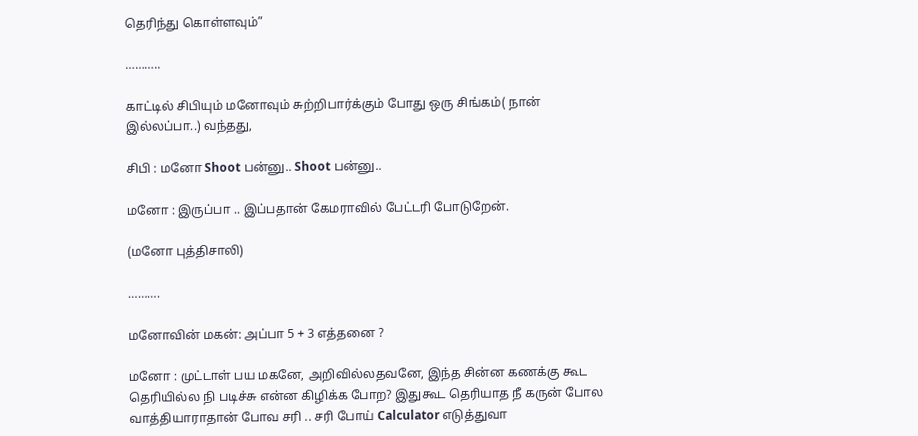தெரிந்து கொள்ளவும்”

………..

காட்டில் சிபியும் மனோவும் சுற்றிபார்க்கும் போது ஒரு சிங்கம்( நான் இல்லப்பா..) வந்தது,

சிபி : மனோ Shoot பன்னு.. Shoot பன்னு..

மனோ : இருப்பா .. இப்பதான் கேமராவில் பேட்டரி போடுறேன்.

(மனோ புத்திசாலி)

……….

மனோவின் மகன்: அப்பா 5 + 3 எத்தனை ?

மனோ : முட்டாள் பய மகனே, அறிவில்லதவனே, இந்த சின்ன கணக்கு கூட தெரியில்ல நி படிச்சு என்ன கிழிக்க போற? இதுகூட தெரியாத நீ கருன் போல வாத்தியாராதான் போவ சரி .. சரி போய் Calculator எடுத்துவா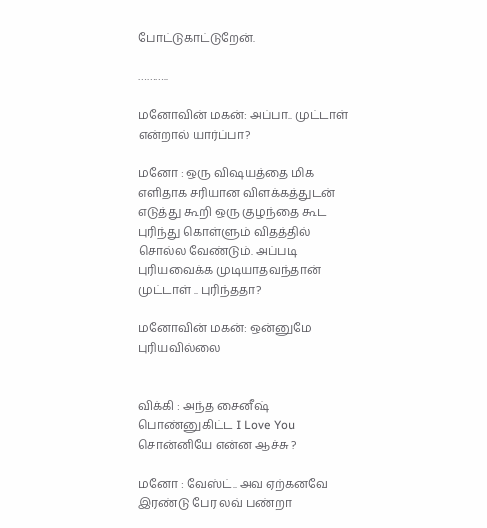போட்டுகாட்டுறேன்.

………..

மனோவின் மகன்: அப்பா.. முட்டாள் என்றால் யார்ப்பா?

மனோ : ஒரு விஷயத்தை மிக எளிதாக சரியான விளக்கத்துடன் எடுத்து கூறி ஒரு குழந்தை கூட  புரிந்து கொள்ளும் விதத்தில் சொல்ல வேண்டும். அப்படி புரியவைக்க முடியாதவந்தான் முட்டாள் .. புரிந்ததா?

மனோவின் மகன்: ஒன்னுமே புரியவில்லை


விக்கி : அந்த சைனீஷ் பொண்னுகிட்ட I Love You  சொன்னியே என்ன ஆச்சு ?

மனோ : வேஸ்ட்.. அவ ஏற்கனவே இரண்டு பேர லவ் பண்றா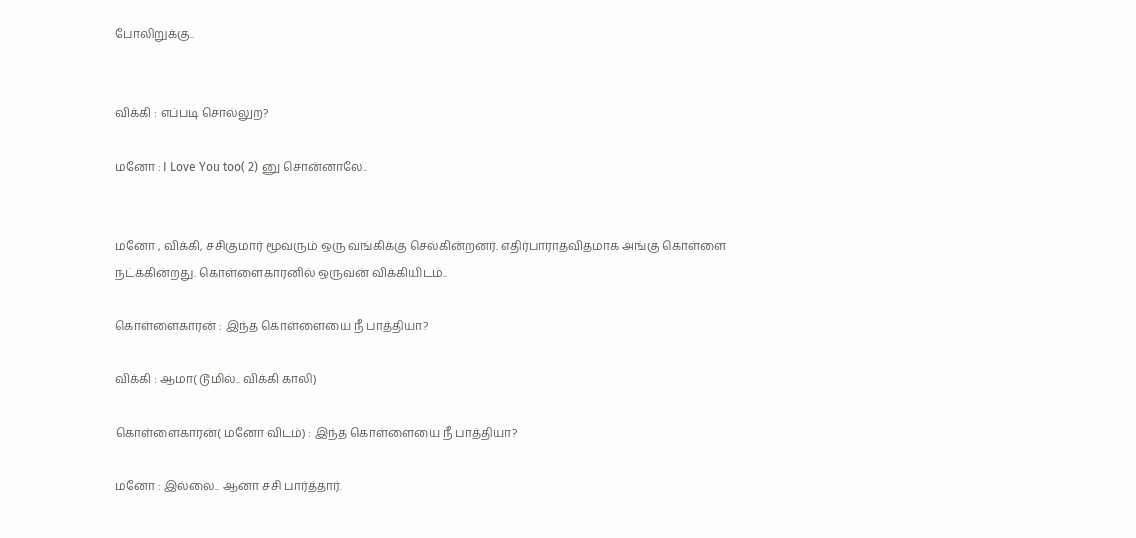போலிறுக்கு..


விக்கி : எப்படி சொல்லுற?

மனோ : I Love You too( 2) னு சொன்னாலே..


மனோ , விக்கி, சசிகுமார் மூவரும் ஒரு வங்கிக்கு செல்கின்றனர். எதிர்பாராதவிதமாக அங்கு கொள்ளை நட்க்கின்றது. கொள்ளைகாரனில் ஒருவன் விக்கியிடம்..

கொள்ளைகாரன் : இந்த கொள்ளையை நீ பாத்தியா?

விக்கி : ஆமா( டூமில்.. விக்கி காலி)

கொள்ளைகாரன்( மனோ விடம்) : இந்த கொள்ளையை நீ பாத்தியா?

மனோ : இல்லை.. ஆனா சசி பார்த்தார்.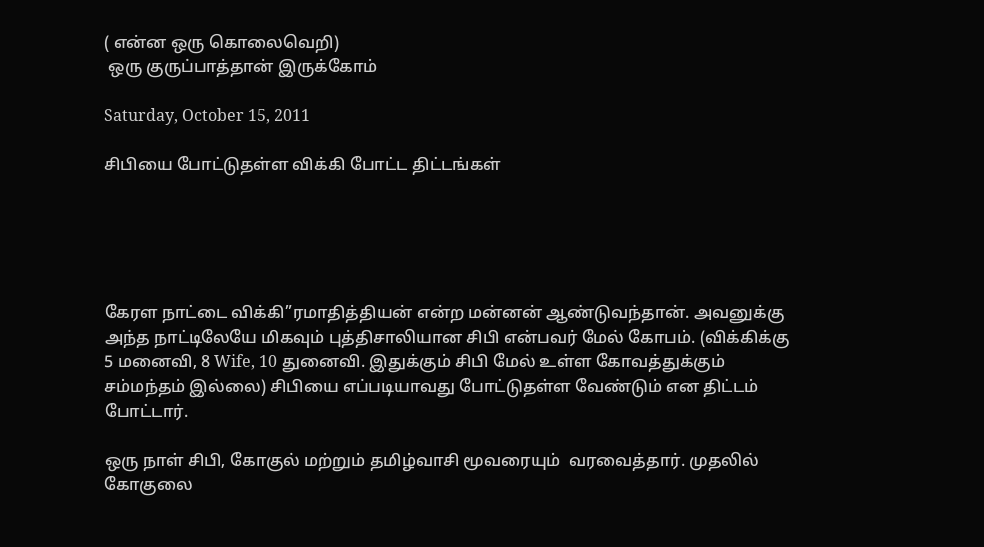( என்ன ஒரு கொலைவெறி)
 ஒரு குருப்பாத்தான் இருக்கோம்

Saturday, October 15, 2011

சிபியை போட்டுதள்ள விக்கி போட்ட திட்டங்கள்





கேரள நாட்டை விக்கி”ரமாதித்தியன் என்ற மன்னன் ஆண்டுவந்தான். அவனுக்கு அந்த நாட்டிலேயே மிகவும் புத்திசாலியான சிபி என்பவர் மேல் கோபம். (விக்கிக்கு 5 மனைவி, 8 Wife, 10 துனைவி. இதுக்கும் சிபி மேல் உள்ள கோவத்துக்கும் சம்மந்தம் இல்லை) சிபியை எப்படியாவது போட்டுதள்ள வேண்டும் என திட்டம் போட்டார்.

ஒரு நாள் சிபி, கோகுல் மற்றும் தமிழ்வாசி மூவரையும்  வரவைத்தார். முதலில் கோகுலை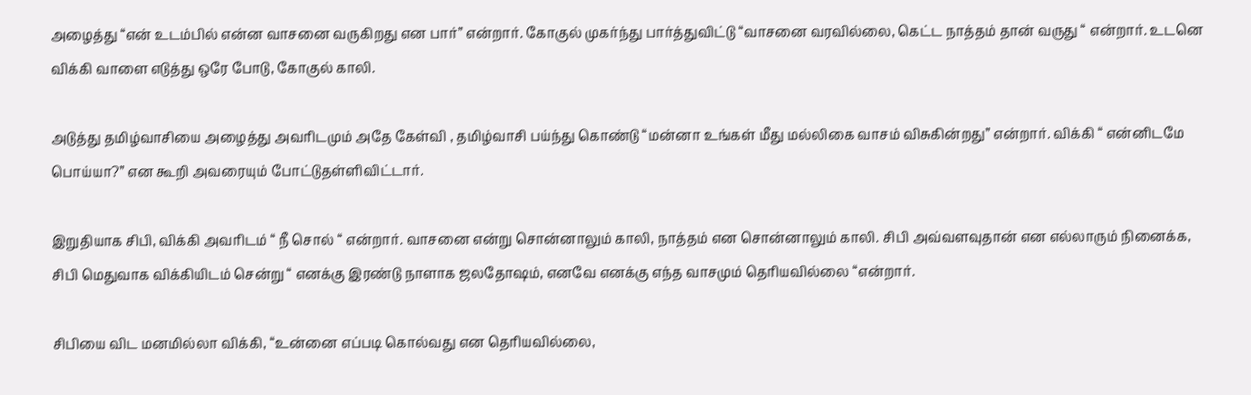அழைத்து “என் உடம்பில் என்ன வாசனை வருகிறது என பார்” என்றார். கோகுல் முகர்ந்து பார்த்துவிட்டு “வாசனை வரவில்லை, கெட்ட நாத்தம் தான் வருது “ என்றார். உடனெ விக்கி வாளை எடுத்து ஒரே போடு, கோகுல் காலி.

அடுத்து தமிழ்வாசியை அழைத்து அவரிடமும் அதே கேள்வி , தமிழ்வாசி பய்ந்து கொண்டு “மன்னா உங்கள் மீது மல்லிகை வாசம் விசுகின்றது” என்றார். விக்கி “ என்னிடமே பொய்யா?” என கூறி அவரையும் போட்டுதள்ளிவிட்டார்.

இறுதியாக சிபி, விக்கி அவரிடம் “ நீ சொல் “ என்றார். வாசனை என்று சொன்னாலும் காலி, நாத்தம் என சொன்னாலும் காலி. சிபி அவ்வளவுதான் என எல்லாரும் நினைக்க, சிபி மெதுவாக விக்கியிடம் சென்று “ எனக்கு இரண்டு நாளாக ஜலதோஷம், எனவே எனக்கு எந்த வாசமும் தெரியவில்லை “என்றார்.

சிபியை விட மனமில்லா விக்கி, “உன்னை எப்படி கொல்வது என தெரியவில்லை,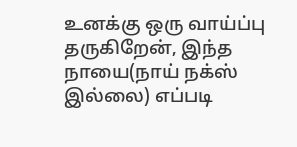உனக்கு ஒரு வாய்ப்பு தருகிறேன், இந்த நாயை(நாய் நக்ஸ் இல்லை) எப்படி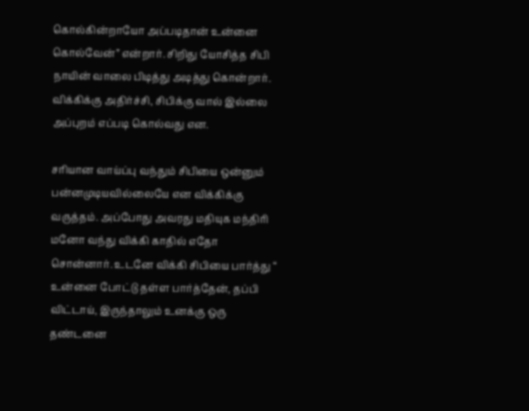கொல்கின்றாயோ அப்படிதான் உன்னை கொல்வேன்” என்றார். சிறிது யோசித்த சிபி  நாயின் வாலை பிடித்து அடித்து கொன்றார். விக்கிக்கு அதிர்ச்சி, சிபிக்கு வால் இல்லை அப்புறம் எப்படி கொல்வது என.

சரியான வாய்ப்பு வந்தும் சிபியை ஒன்னும் பன்னமுடியவில்லையே என விக்கிக்கு வருத்தம். அப்போது அவரது மதியுக மந்திரி மனோ வந்து விக்கி காதில் எதோ சொன்னார். உடனே விக்கி சிபியை பார்த்து “ உன்னை போட்டு தள்ள பார்த்தேன், தப்பி விட்டாய், இருந்தாலும் உனக்கு ஒரு தண்டனை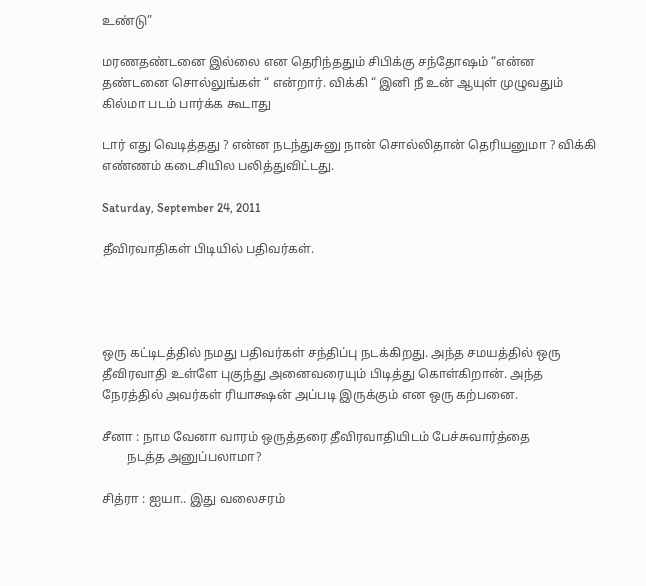உண்டு”

மரணதண்டனை இல்லை என தெரிந்ததும் சிபிக்கு சந்தோஷம் “என்ன தண்டனை சொல்லுங்கள் “ என்றார். விக்கி “ இனி நீ உன் ஆயுள் முழுவதும் கில்மா படம் பார்க்க கூடாது

டார் எது வெடித்தது ? என்ன நடந்துசுனு நான் சொல்லிதான் தெரியனுமா ? விக்கி எண்ணம் கடைசியில பலித்துவிட்டது.

Saturday, September 24, 2011

தீவிரவாதிகள் பிடியில் பதிவர்கள்.




ஒரு கட்டிடத்தில் நமது பதிவர்கள் சந்திப்பு நடக்கிறது. அந்த சமயத்தில் ஒரு தீவிரவாதி உள்ளே புகுந்து அனைவரையும் பிடித்து கொள்கிறான். அந்த நேரத்தில் அவர்கள் ரியாக்ஷன் அப்படி இருக்கும் என ஒரு கற்பனை.

சீனா : நாம வேனா வாரம் ஒருத்தரை தீவிரவாதியிடம் பேச்சுவார்த்தை
        நடத்த அனுப்பலாமா?

சித்ரா : ஐயா.. இது வலைசரம்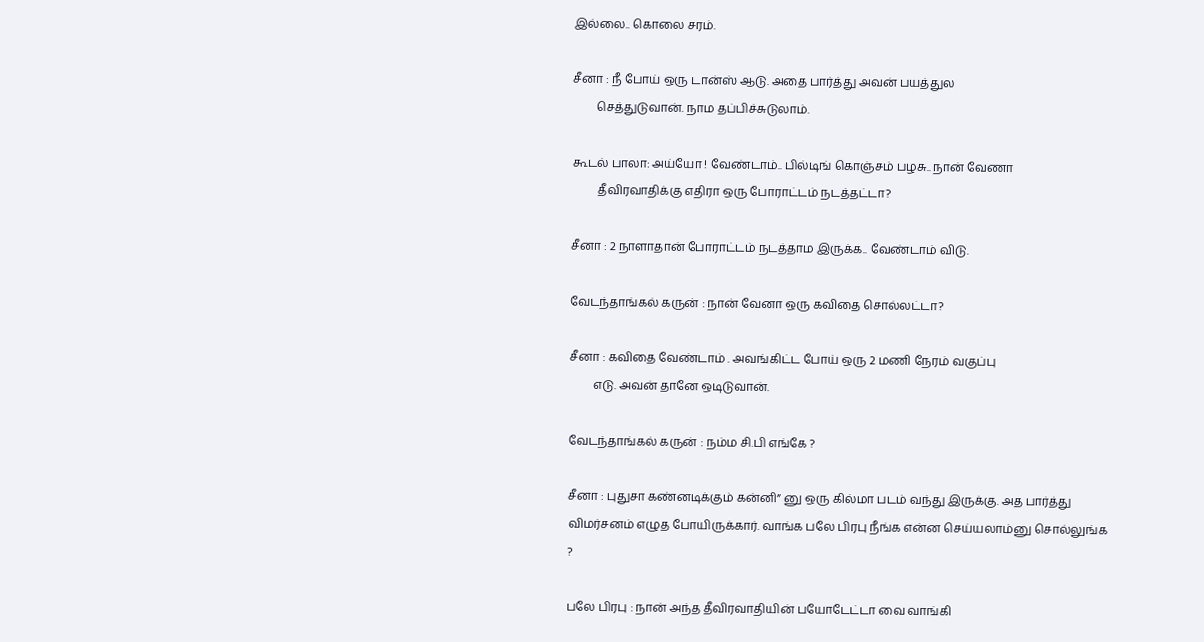இல்லை.. கொலை சரம்.

சீனா : நீ போய் ஒரு டான்ஸ் ஆடு. அதை பார்த்து அவன் பயத்துல
        செத்துடுவான். நாம தப்பிச்சுடுலாம்.

கூடல் பாலா: அய்யோ ! வேண்டாம்.. பில்டிங் கொஞ்சம் பழசு.. நான் வேணா
         தீவிரவாதிக்கு எதிரா ஒரு போராட்டம் நடத்தட்டா?

சீனா : 2 நாளாதான் போராட்டம் நடத்தாம இருக்க.. வேண்டாம் விடு.

வேடந்தாங்கல் கருன் : நான் வேனா ஒரு கவிதை சொல்லட்டா?

சீனா : கவிதை வேண்டாம் . அவங்கிட்ட போய் ஒரு 2 மணி நேரம் வகுப்பு
        எடு. அவன் தானே ஒடிடுவான்.

வேடந்தாங்கல் கருன் : நம்ம சி.பி எங்கே ?

சீனா : புதுசா கண்னடிக்கும் கன்னி” னு ஒரு கில்மா படம் வந்து இருக்கு. அத பார்த்து விமர்சனம் எழுத போயிருக்கார். வாங்க பலே பிரபு நீங்க என்ன செய்யலாம்னு சொல்லுங்க ?

பலே பிரபு : நான் அந்த தீவிரவாதியின் பயோடேட்டா வை வாங்கி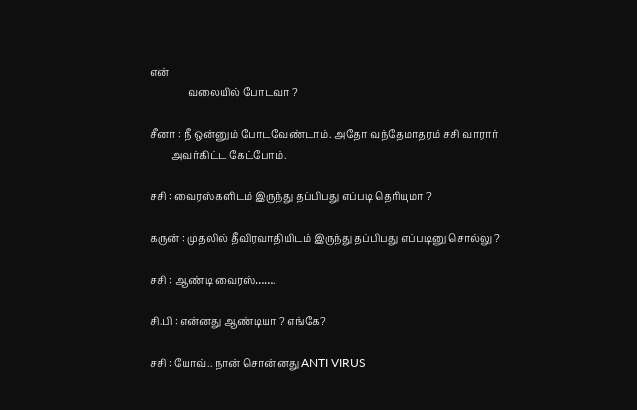என்
               வலையில் போடவா ?

சீனா : நீ ஒன்னும் போடவேண்டாம். அதோ வந்தேமாதரம் சசி வாரார்
        அவர்கிட்ட கேட்போம்.

சசி : வைரஸ்களிடம் இருந்து தப்பிபது எப்படி தெரியுமா ?

கருன் : முதலில் தீவிரவாதியிடம் இருந்து தப்பிபது எப்படினு சொல்லு ?

சசி : ஆண்டி வைரஸ்…….

சி.பி : என்னது ஆண்டியா ? எங்கே?

சசி : யோவ்.. நான் சொன்னது ANTI VIRUS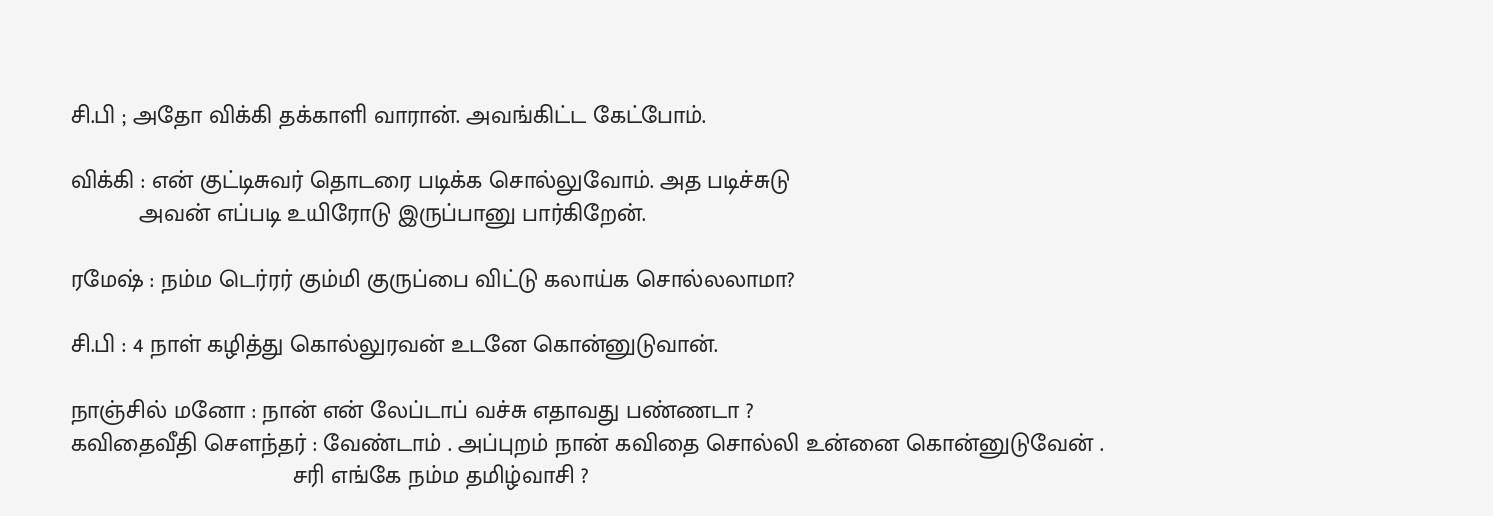சி.பி ; அதோ விக்கி தக்காளி வாரான். அவங்கிட்ட கேட்போம்.

விக்கி : என் குட்டிசுவர் தொடரை படிக்க சொல்லுவோம். அத படிச்சுடு
          அவன் எப்படி உயிரோடு இருப்பானு பார்கிறேன்.

ரமேஷ் : நம்ம டெர்ரர் கும்மி குருப்பை விட்டு கலாய்க சொல்லலாமா?

சி.பி : 4 நாள் கழித்து கொல்லுரவன் உடனே கொன்னுடுவான்.

நாஞ்சில் மனோ : நான் என் லேப்டாப் வச்சு எதாவது பண்ணடா ?
கவிதைவீதி சௌந்தர் : வேண்டாம் . அப்புறம் நான் கவிதை சொல்லி உன்னை கொன்னுடுவேன் .
                                 சரி எங்கே நம்ம தமிழ்வாசி ?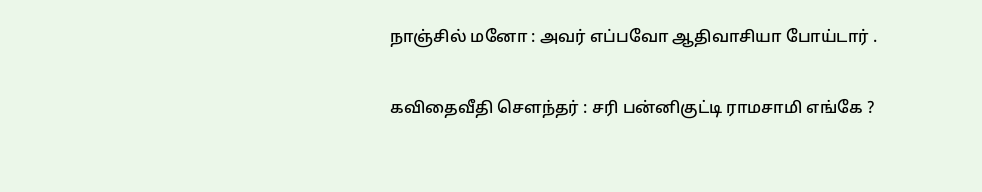நாஞ்சில் மனோ : அவர் எப்பவோ ஆதிவாசியா போய்டார் .

கவிதைவீதி சௌந்தர் : சரி பன்னிகுட்டி ராமசாமி எங்கே ?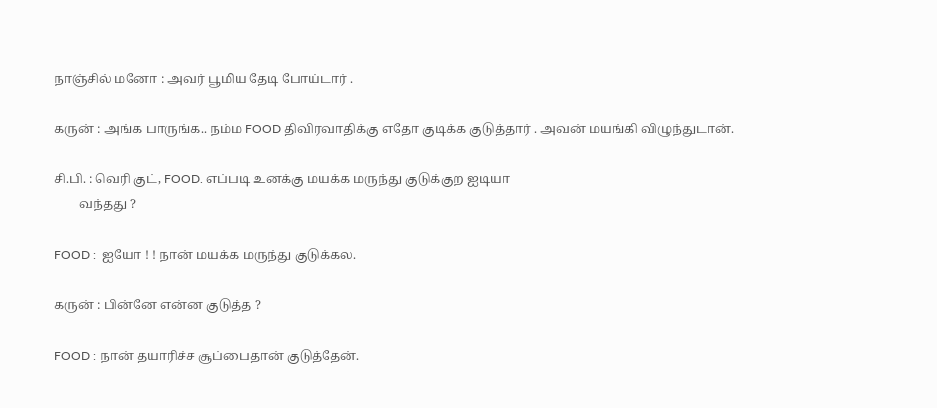நாஞ்சில் மனோ : அவர் பூமிய தேடி போய்டார் .

கருன் : அங்க பாருங்க.. நம்ம FOOD திவிரவாதிக்கு எதோ குடிக்க குடுத்தார் . அவன் மயங்கி விழுந்துடான்.

சி.பி. : வெரி குட், FOOD. எப்படி உனக்கு மயக்க மருந்து குடுக்குற ஐடியா
        வந்தது ?

FOOD :  ஐயோ ! ! நான் மயக்க மருந்து குடுக்கல.

கருன் : பின்னே என்ன குடுத்த ?

FOOD : நான் தயாரிச்ச சூப்பைதான் குடுத்தேன்.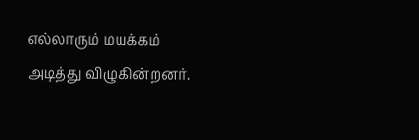எல்லாரும் மயக்கம் அடித்து விழுகின்றனர்.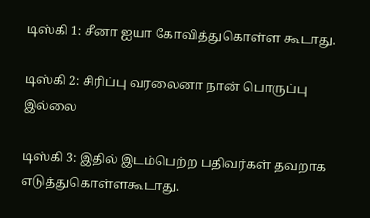டிஸ்கி 1: சீனா ஐயா கோவித்துகொள்ள கூடாது.

டிஸ்கி 2: சிரிப்பு வரலைனா நான் பொருப்பு இல்லை

டிஸ்கி 3: இதில் இடம்பெற்ற பதிவர்கள் தவறாக எடுத்துகொள்ளகூடாது.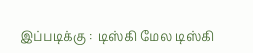இப்படிக்கு :  டிஸ்கி மேல டிஸ்கி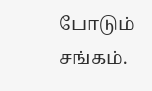போடும் சங்கம்.